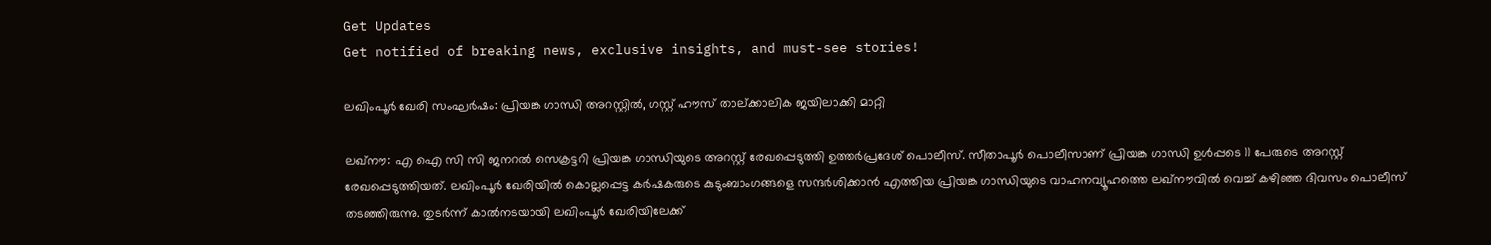Get Updates
Get notified of breaking news, exclusive insights, and must-see stories!

ലഖിംപൂര്‍ ഖേരി സംഘര്‍ഷം: പ്രിയങ്ക ഗാന്ധി അറസ്റ്റില്‍, ഗസ്റ്റ് ഹൗസ് താല്ക്കാലിക ജയിലാക്കി മാറ്റി

ലഖ്നൗ: എ ഐ സി സി ജനറല്‍ സെക്രട്ടറി പ്രിയങ്ക ഗാന്ധിയുടെ അറസ്റ്റ് രേഖപ്പെടുത്തി ഉത്തര്‍പ്രദേശ് പൊലീസ്. സീതാപൂര്‍ പൊലീസാണ് പ്രിയങ്ക ഗാന്ധി ഉള്‍പ്പടെ 11 പേരുടെ അറസ്റ്റ് രേഖപ്പെടുത്തിയത്. ലഖിംപൂര്‍ ഖേരിയില്‍ കൊല്ലപ്പെട്ട കര്‍ഷകരുടെ കുടുംബാംഗങ്ങളെ സന്ദര്‍ശിക്കാന്‍ എത്തിയ പ്രിയങ്ക ഗാന്ധിയുടെ വാഹനവ്യൂഹത്തെ ലഖ്നൗവില്‍ വെച്ച് കഴിഞ്ഞ ദിവസം പൊലീസ് തടഞ്ഞിരുന്നു. തുടര്‍ന്ന് കാല്‍നടയായി ലഖിംപൂര്‍ ഖേരിയിലേക്ക്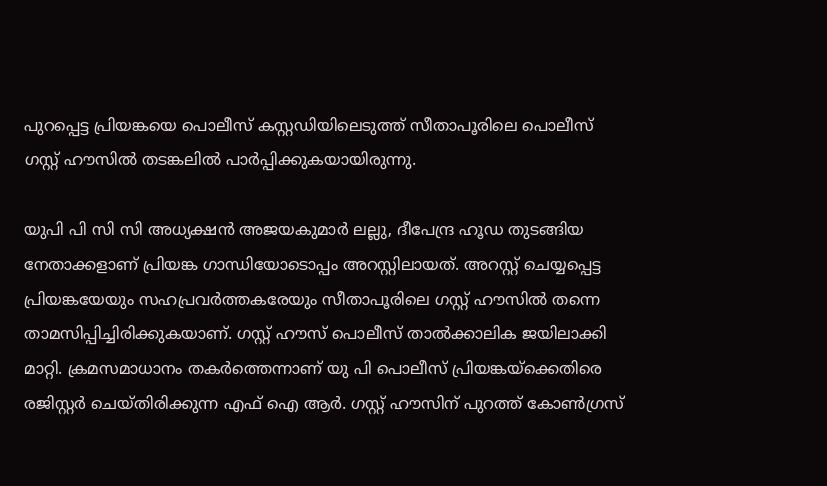പുറപ്പെട്ട പ്രിയങ്കയെ പൊലീസ് കസ്റ്റഡിയിലെടുത്ത് സീതാപൂരിലെ പൊലീസ് ഗസ്റ്റ് ഹൗസില്‍ തടങ്കലില്‍ പാര്‍പ്പിക്കുകയായിരുന്നു.

യുപി പി സി സി അധ്യക്ഷന്‍ അജയകുമാര്‍ ലല്ലു, ദീപേന്ദ്ര ഹൂഡ തുടങ്ങിയ നേതാക്കളാണ് പ്രിയങ്ക ഗാന്ധിയോടൊപ്പം അറസ്റ്റിലായത്. അറസ്റ്റ് ചെയ്യപ്പെട്ട പ്രിയങ്കയേയും സഹപ്രവര്‍ത്തകരേയും സീതാപൂരിലെ ഗസ്റ്റ് ഹൗസില്‍ തന്നെ താമസിപ്പിച്ചിരിക്കുകയാണ്. ഗസ്റ്റ് ഹൗസ് പൊലീസ് താല്‍ക്കാലിക ജയിലാക്കി മാറ്റി. ക്രമസമാധാനം തകര്‍ത്തെന്നാണ് യു പി പൊലീസ് പ്രിയങ്കയ്‌ക്കെതിരെ രജിസ്റ്റര്‍ ചെയ്തിരിക്കുന്ന എഫ്‌ ഐ ആര്‍. ഗസ്റ്റ് ഹൗസിന് പുറത്ത് കോണ്‍ഗ്രസ്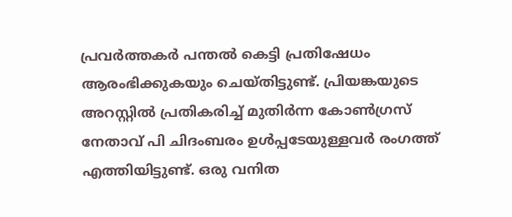പ്രവര്‍ത്തകര്‍ പന്തല്‍ കെട്ടി പ്രതിഷേധം ആരംഭിക്കുകയും ചെയ്തിട്ടുണ്ട്. പ്രിയങ്കയുടെ അറസ്റ്റില്‍ പ്രതികരിച്ച് മുതിര്‍ന്ന കോണ്‍ഗ്രസ് നേതാവ് പി ചിദംബരം ഉള്‍പ്പടേയുള്ളവര്‍ രംഗത്ത് എത്തിയിട്ടുണ്ട്. ഒരു വനിത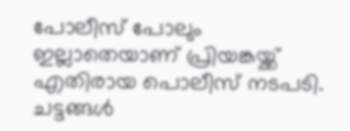പോലീസ് പോലും ഇല്ലാതെയാണ് പ്രിയങ്കയ്ക്ക് എതിരായ പൊലീസ് നടപടി. ചട്ടങ്ങള്‍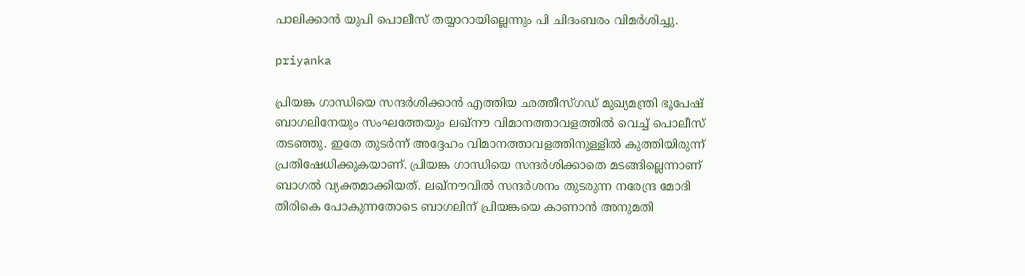പാലിക്കാന്‍ യുപി പൊലീസ് തയ്യാറായില്ലെന്നും പി ചിദംബരം വിമര്‍ശിച്ചു.

priyanka

പ്രിയങ്ക ഗാന്ധിയെ സന്ദര്‍ശിക്കാന്‍ എത്തിയ ഛത്തീസ്ഗഡ് മുഖ്യമന്ത്രി ഭൂപേഷ് ബാഗലിനേയും സംഘത്തേയും ലഖ്നൗ വിമാനത്താവളത്തില്‍ വെച്ച് പൊലീസ് തടഞ്ഞു. ഇതേ തുടര്‍ന്ന് അദ്ദേഹം വിമാനത്താവളത്തിനുള്ളില്‍ കുത്തിയിരുന്ന് പ്രതിഷേധിക്കുകയാണ്. പ്രിയങ്ക ഗാന്ധിയെ സന്ദര്‍ശിക്കാതെ മടങ്ങില്ലെന്നാണ് ബാഗല്‍ വ്യക്തമാക്കിയത്. ലഖ്നൗവില്‍ സന്ദര്‍ശനം തുടരുന്ന നരേന്ദ്ര മോദി തിരികെ പോകുന്നതോടെ ബാഗലിന് പ്രിയങ്കയെ കാണാന്‍ അനുമതി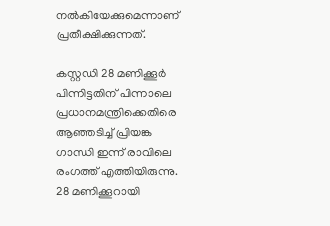നല്‍കിയേക്കുമെന്നാണ് പ്രതീക്ഷിക്കുന്നത്.

കസ്റ്റഡി 28 മണിക്കൂർ പിന്നിട്ടതിന് പിന്നാലെ പ്രധാനമന്ത്രിക്കെതിരെ ആഞ്ഞടിച്ച് പ്രിയങ്ക ഗാന്ധി ഇന്ന് രാവിലെ രംഗത്ത് എത്തിയിരുന്നു. 28 മണിക്കൂറായി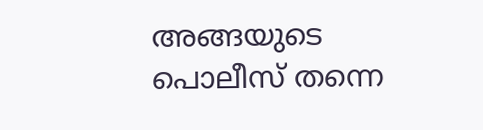അങ്ങയുടെ പൊലീസ് തന്നെ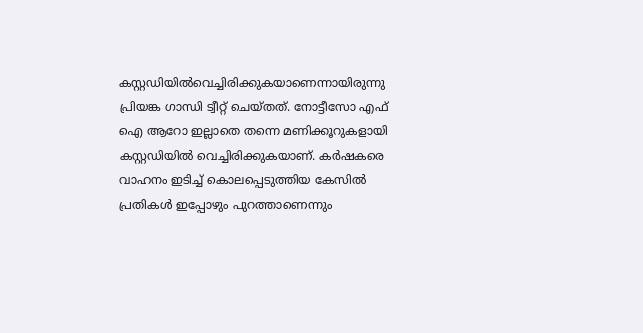കസ്റ്റഡിയിൽവെച്ചിരിക്കുകയാണെന്നായിരുന്നു പ്രിയങ്ക ഗാന്ധി ട്വീറ്റ് ചെയ്തത്. നോട്ടീസോ എഫ് ഐ ആറോ ഇല്ലാതെ തന്നെ മണിക്കൂറുകളായി കസ്റ്റഡിയില്‍ വെച്ചിരിക്കുകയാണ്. കര്‍ഷകരെ വാഹനം ഇടിച്ച് കൊലപ്പെടുത്തിയ കേസില്‍ പ്രതികള്‍ ഇപ്പോഴും പുറത്താണെന്നും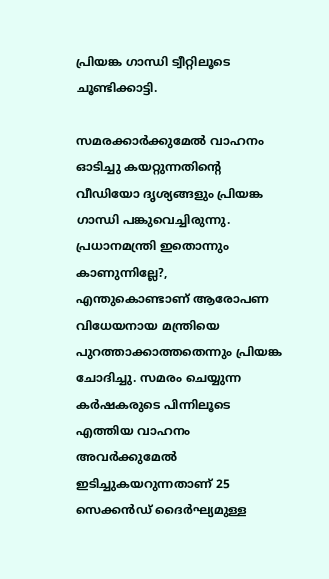പ്രിയങ്ക ഗാന്ധി ട്വീറ്റിലൂടെ ചൂണ്ടിക്കാട്ടി.

സമരക്കാര്‍ക്കുമേല്‍ വാഹനം ഓടിച്ചു കയറ്റുന്നതിന്റെ വീഡിയോ ദൃശ്യങ്ങളും പ്രിയങ്ക ഗാന്ധി പങ്കുവെച്ചിരുന്നു. പ്രധാനമന്ത്രി ഇതൊന്നും കാണുന്നില്ലേ?, എന്തുകൊണ്ടാണ് ആരോപണ വിധേയനായ മന്ത്രിയെ പുറത്താക്കാത്തതെന്നും പ്രിയങ്ക ചോദിച്ചു. സമരം ചെയ്യുന്ന കര്‍ഷകരുടെ പിന്നിലൂടെ എത്തിയ വാഹനം അവര്‍ക്കുമേല്‍ ഇടിച്ചുകയറുന്നതാണ് 25 സെക്കന്‍ഡ് ദൈര്‍ഘ്യമുള്ള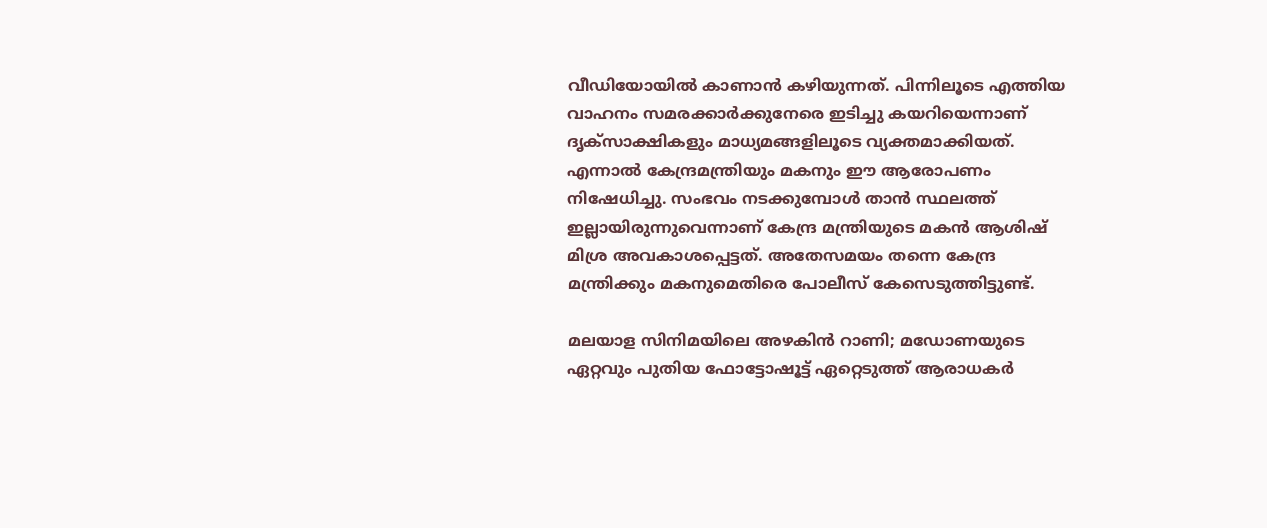വീഡിയോയില്‍ കാണാന്‍ കഴിയുന്നത്. പിന്നിലൂടെ എത്തിയ വാഹനം സമരക്കാര്‍ക്കുനേരെ ഇടിച്ചു കയറിയെന്നാണ് ദൃക്സാക്ഷികളും മാധ്യമങ്ങളിലൂടെ വ്യക്തമാക്കിയത്. എന്നാല്‍ കേന്ദ്രമന്ത്രിയും മകനും ഈ ആരോപണം നിഷേധിച്ചു. സംഭവം നടക്കുമ്പോള്‍ താന്‍ സ്ഥലത്ത് ഇല്ലായിരുന്നുവെന്നാണ് കേന്ദ്ര മന്ത്രിയുടെ മകന്‍ ആശിഷ് മിശ്ര അവകാശപ്പെട്ടത്. അതേസമയം തന്നെ കേന്ദ്ര മന്ത്രിക്കും മകനുമെതിരെ പോലീസ് കേസെടുത്തിട്ടുണ്ട്.

മലയാള സിനിമയിലെ അഴകിന്‍ റാണി; മഡോണയുടെ ഏറ്റവും പുതിയ ഫോട്ടോഷൂട്ട് ഏറ്റെടുത്ത് ആരാധകര്‍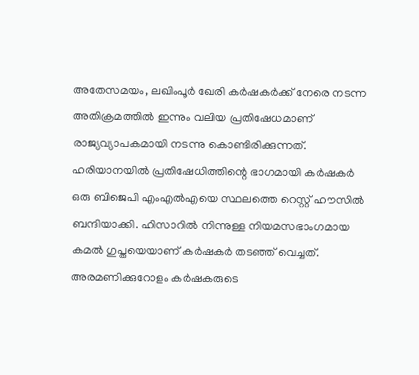അതേസമയം, ലഖിംപൂര്‍ ഖേരി കര്‍ഷകര്‍ക്ക് നേരെ നടന്ന അതിക്രമത്തില്‍ ഇന്നും വലിയ പ്രതിഷേധമാണ് രാജ്യവ്യാപകമായി നടന്നു കൊണ്ടിരിക്കുന്നത്. ഹരിയാനയില്‍ പ്രതിഷേധിത്തിന്റെ ഭാഗമായി കര്‍ഷകര്‍ ഒരു ബിജെപി എംഎല്‍എയെ സ്ഥലത്തെ റെസ്റ്റ് ഹൗസില്‍ ബന്ദിയാക്കി. ഹിസാറില്‍ നിന്നുള്ള നിയമസഭാംഗമായ കമല്‍ ഗുപ്തയെയാണ് കര്‍ഷകര്‍ തടഞ്ഞ് വെച്ചത്. അരമണിക്കുറോളം കര്‍ഷകരുടെ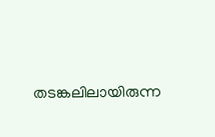തടങ്കലിലായിരുന്ന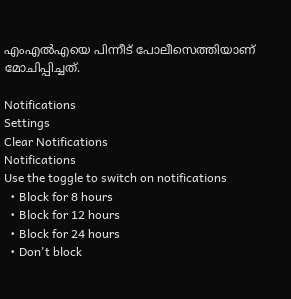എംഎല്‍എയെ പിന്നീട് പോലീസെത്തിയാണ് മോചിപ്പിച്ചത്.

Notifications
Settings
Clear Notifications
Notifications
Use the toggle to switch on notifications
  • Block for 8 hours
  • Block for 12 hours
  • Block for 24 hours
  • Don't block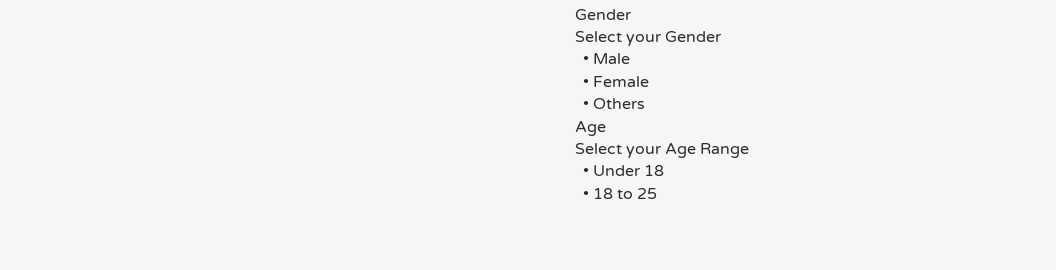Gender
Select your Gender
  • Male
  • Female
  • Others
Age
Select your Age Range
  • Under 18
  • 18 to 25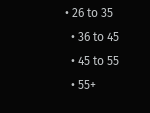• 26 to 35
  • 36 to 45
  • 45 to 55
  • 55+